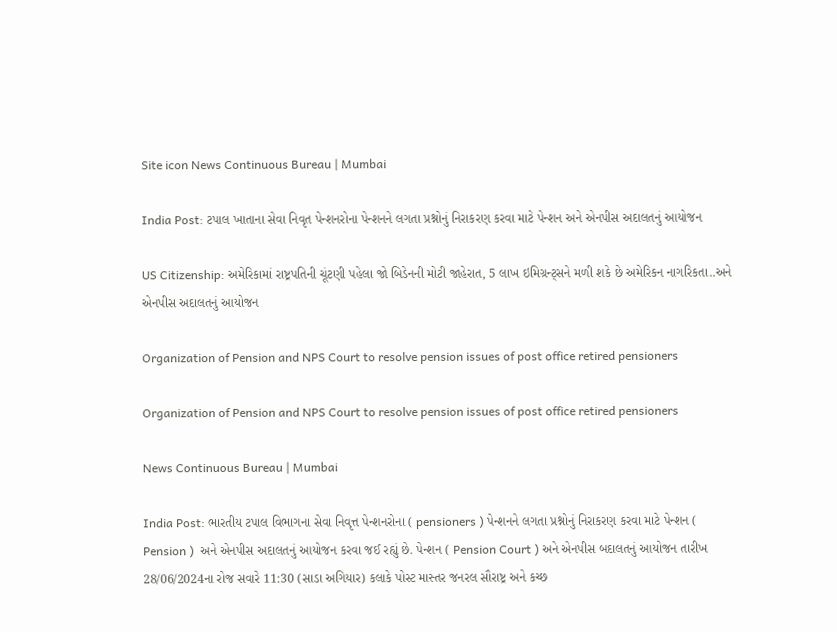Site icon News Continuous Bureau | Mumbai

India Post: ટપાલ ખાતાના સેવા નિવૃત પેન્શનરોના પેન્શનને લગતા પ્રશ્નોનું નિરાકરણ કરવા માટે પેન્શન અને એનપીસ અદાલતનું આયોજન

US Citizenship: અમેરિકામાં રાષ્ટ્રપતિની ચૂંટણી પહેલા જો બિડેનની મોટી જાહેરાત, 5 લાખ ઇમિગ્રન્ટ્સને મળી શકે છે અમેરિકન નાગરિકતા..અને એનપીસ અદાલતનું આયોજન

Organization of Pension and NPS Court to resolve pension issues of post office retired pensioners

Organization of Pension and NPS Court to resolve pension issues of post office retired pensioners

News Continuous Bureau | Mumbai

India Post: ભારતીય ટપાલ વિભાગના સેવા નિવૃત્ત પેન્શનરોના ( pensioners ) પેન્શનને લગતા પ્રશ્નોનું નિરાકરણ કરવા માટે પેન્શન ( Pension )  અને એનપીસ અદાલતનું આયોજન કરવા જઈ રહ્યું છે. પેન્શન ( Pension Court ) અને એનપીસ બદાલતનું આયોજન તારીખ 28/06/2024ના રોજ સવારે 11:30 (સાડા અગિયાર) કલાકે પોસ્ટ માસ્તર જનરલ સૌરાષ્ટ્ર અને કચ્છ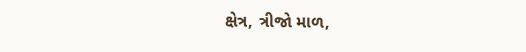ક્ષેત્ર, ત્રીજો માળ,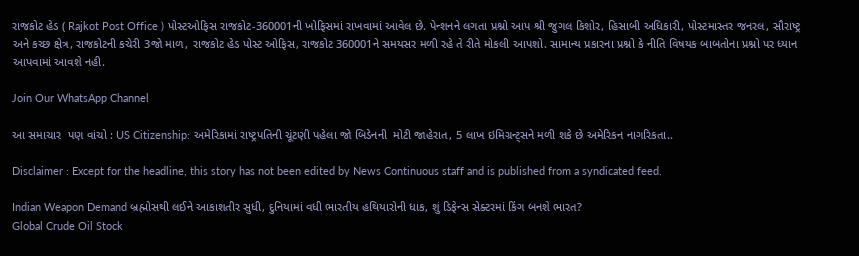રાજકોટ હેડ ( Rajkot Post Office ) પોસ્ટઓફિસ રાજકોટ-360001ની ખોફિસમાં રાખવામાં આવેલ છે. પેન્શનને લગતા પ્રશ્નો આપ શ્રી જુગલ કિશોર, હિસાબી અધિકારી, પોસ્ટમાસ્તર જનરલ, સૌરાષ્ટ્ર અને કચ્છ ક્ષેત્ર, રાજકોટની કચેરી 3જો માળ, રાજકોટ હેડ પોસ્ટ ઓફિસ, રાજકોટ 360001ને સમયસર મળી રહે તે રીતે મોકલી આપશો. સામાન્ય પ્રકારના પ્રશ્નો કે નીતિ વિષયક બાબતોના પ્રશ્નો પર ધ્યાન આપવામાં આવશે નહી.

Join Our WhatsApp Channel

આ સમાચાર  પણ વાંચો : US Citizenship: અમેરિકામાં રાષ્ટ્રપતિની ચૂંટણી પહેલા જો બિડેનની  મોટી જાહેરાત, 5 લાખ ઇમિગ્રન્ટ્સને મળી શકે છે અમેરિકન નાગરિકતા..

Disclaimer : Except for the headline, this story has not been edited by News Continuous staff and is published from a syndicated feed.

Indian Weapon Demand બ્રહ્મોસથી લઈને આકાશતીર સુધી, દુનિયામાં વધી ભારતીય હથિયારોની ધાક, શું ડિફેન્સ સેક્ટરમાં કિંગ બનશે ભારત?
Global Crude Oil Stock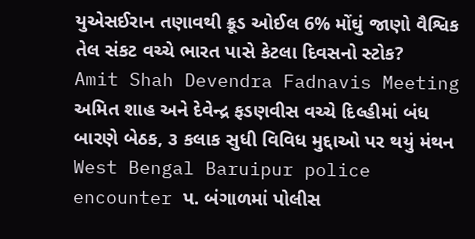યુએસઈરાન તણાવથી ક્રૂડ ઓઈલ 6% મોંઘું જાણો વૈશ્વિક તેલ સંકટ વચ્ચે ભારત પાસે કેટલા દિવસનો સ્ટોક?
Amit Shah Devendra Fadnavis Meeting અમિત શાહ અને દેવેન્દ્ર ફડણવીસ વચ્ચે દિલ્હીમાં બંધ બારણે બેઠક, ૩ કલાક સુધી વિવિધ મુદ્દાઓ પર થયું મંથન
West Bengal Baruipur police encounter પ. બંગાળમાં પોલીસ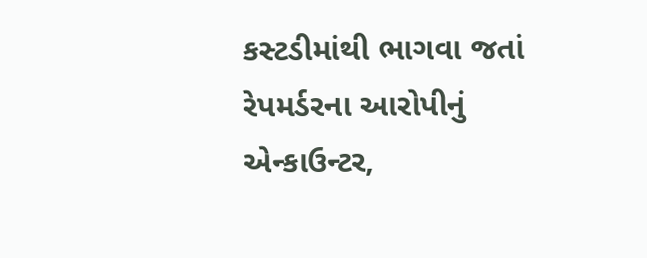કસ્ટડીમાંથી ભાગવા જતાં રેપમર્ડરના આરોપીનું એન્કાઉન્ટર,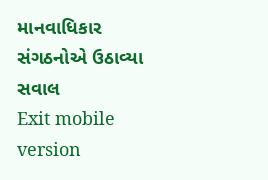માનવાધિકાર સંગઠનોએ ઉઠાવ્યા સવાલ
Exit mobile version